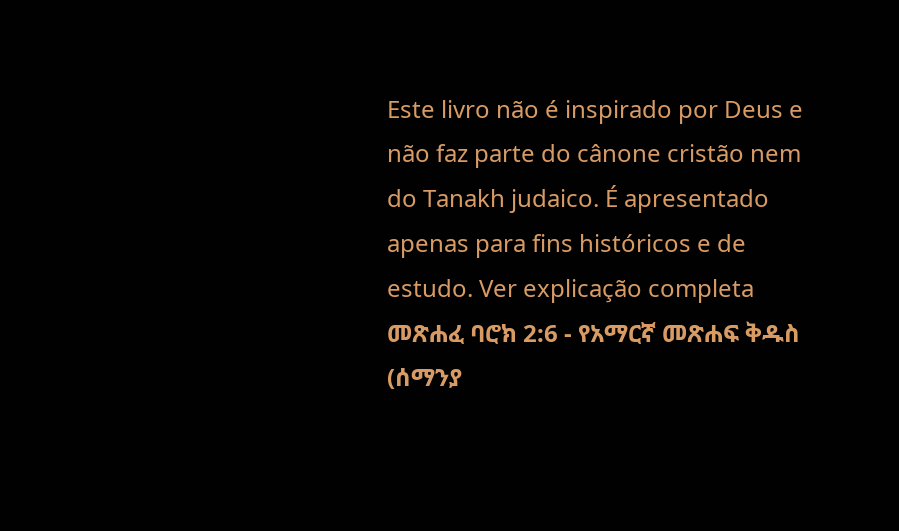Este livro não é inspirado por Deus e não faz parte do cânone cristão nem do Tanakh judaico. É apresentado apenas para fins históricos e de estudo. Ver explicação completa መጽሐፈ ባሮክ 2:6 - የአማርኛ መጽሐፍ ቅዱስ (ሰማንያ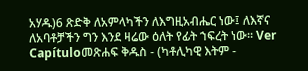አሃዱ)6 ጽድቅ ለአምላካችን ለእግዚአብሔር ነው፤ ለእኛና ለአባቶቻችን ግን እንደ ዛሬው ዕለት የፊት ኀፍረት ነው። Ver Capítuloመጽሐፍ ቅዱስ - (ካቶሊካዊ እትም -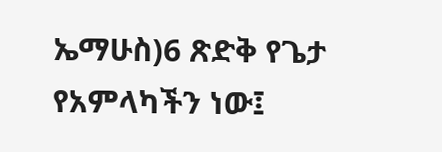ኤማሁስ)6 ጽድቅ የጌታ የአምላካችን ነው፤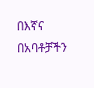በእኛና በአባቶቻችን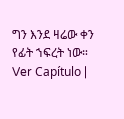ግን እንደ ዛሬው ቀን የፊት ኀፍረት ነው። Ver Capítulo |